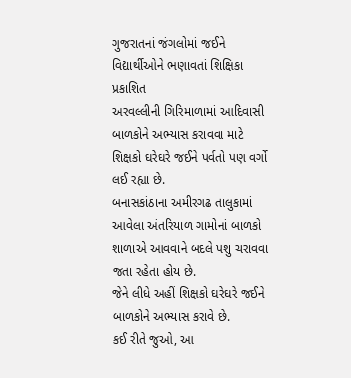ગુજરાતનાં જંગલોમાં જઈને વિદ્યાર્થીઓને ભણાવતાં શિક્ષિકા
પ્રકાશિત
અરવલ્લીની ગિરિમાળામાં આદિવાસી બાળકોને અભ્યાસ કરાવવા માટે શિક્ષકો ઘરેઘરે જઈને પર્વતો પણ વર્ગો લઈ રહ્યા છે.
બનાસકાંઠાના અમીરગઢ તાલુકામાં આવેલા અંતરિયાળ ગામોનાં બાળકો શાળાએ આવવાને બદલે પશુ ચરાવવા જતા રહેતા હોય છે.
જેને લીધે અહીં શિક્ષકો ઘરેઘરે જઈને બાળકોને અભ્યાસ કરાવે છે.
કઈ રીતે જુઓ, આ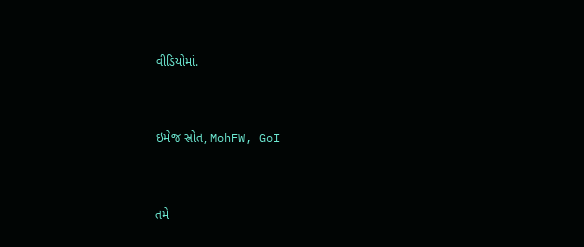વીડિયોમાં.


ઇમેજ સ્રોત, MohFW, GoI


તમે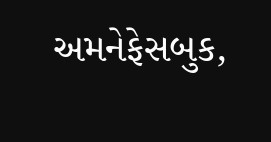અમનેફેસબુક,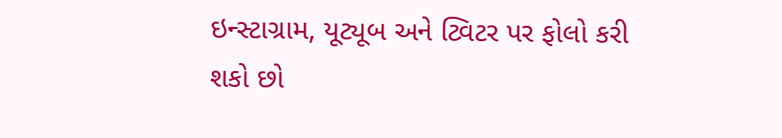ઇન્સ્ટાગ્રામ, યૂટ્યૂબ અને ટ્વિટર પર ફોલો કરી શકો છો